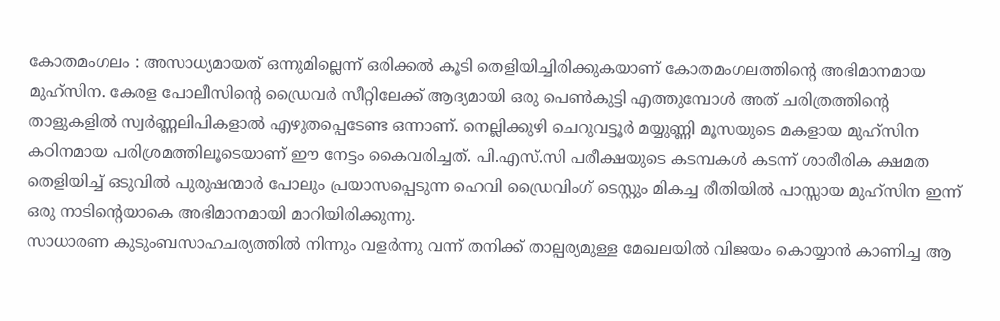കോതമംഗലം : അസാധ്യമായത് ഒന്നുമില്ലെന്ന് ഒരിക്കൽ കൂടി തെളിയിച്ചിരിക്കുകയാണ് കോതമംഗലത്തിന്റെ അഭിമാനമായ മുഹ്സിന. കേരള പോലീസിന്റെ ഡ്രൈവർ സീറ്റിലേക്ക് ആദ്യമായി ഒരു പെൺകുട്ടി എത്തുമ്പോൾ അത് ചരിത്രത്തിന്റെ താളുകളിൽ സ്വർണ്ണലിപികളാൽ എഴുതപ്പെടേണ്ട ഒന്നാണ്. നെല്ലിക്കുഴി ചെറുവട്ടൂർ മയ്യുണ്ണി മൂസയുടെ മകളായ മുഹ്സിന കഠിനമായ പരിശ്രമത്തിലൂടെയാണ് ഈ നേട്ടം കൈവരിച്ചത്. പി.എസ്.സി പരീക്ഷയുടെ കടമ്പകൾ കടന്ന് ശാരീരിക ക്ഷമത തെളിയിച്ച് ഒടുവിൽ പുരുഷന്മാർ പോലും പ്രയാസപ്പെടുന്ന ഹെവി ഡ്രൈവിംഗ് ടെസ്റ്റും മികച്ച രീതിയിൽ പാസ്സായ മുഹ്സിന ഇന്ന് ഒരു നാടിന്റെയാകെ അഭിമാനമായി മാറിയിരിക്കുന്നു.
സാധാരണ കുടുംബസാഹചര്യത്തിൽ നിന്നും വളർന്നു വന്ന് തനിക്ക് താല്പര്യമുള്ള മേഖലയിൽ വിജയം കൊയ്യാൻ കാണിച്ച ആ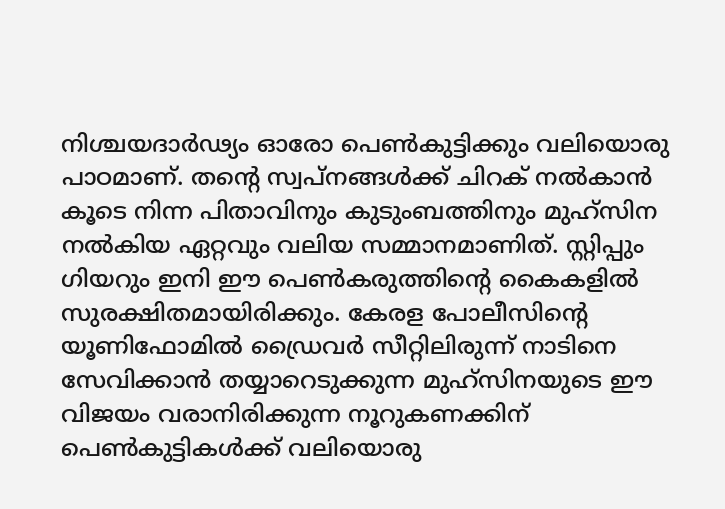നിശ്ചയദാർഢ്യം ഓരോ പെൺകുട്ടിക്കും വലിയൊരു പാഠമാണ്. തന്റെ സ്വപ്നങ്ങൾക്ക് ചിറക് നൽകാൻ കൂടെ നിന്ന പിതാവിനും കുടുംബത്തിനും മുഹ്സിന നൽകിയ ഏറ്റവും വലിയ സമ്മാനമാണിത്. സ്റ്റിപ്പും ഗിയറും ഇനി ഈ പെൺകരുത്തിന്റെ കൈകളിൽ സുരക്ഷിതമായിരിക്കും. കേരള പോലീസിന്റെ യൂണിഫോമിൽ ഡ്രൈവർ സീറ്റിലിരുന്ന് നാടിനെ സേവിക്കാൻ തയ്യാറെടുക്കുന്ന മുഹ്സിനയുടെ ഈ വിജയം വരാനിരിക്കുന്ന നൂറുകണക്കിന് പെൺകുട്ടികൾക്ക് വലിയൊരു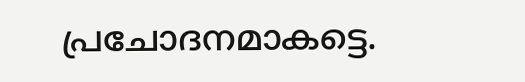പ്രചോദനമാകട്ടെ.